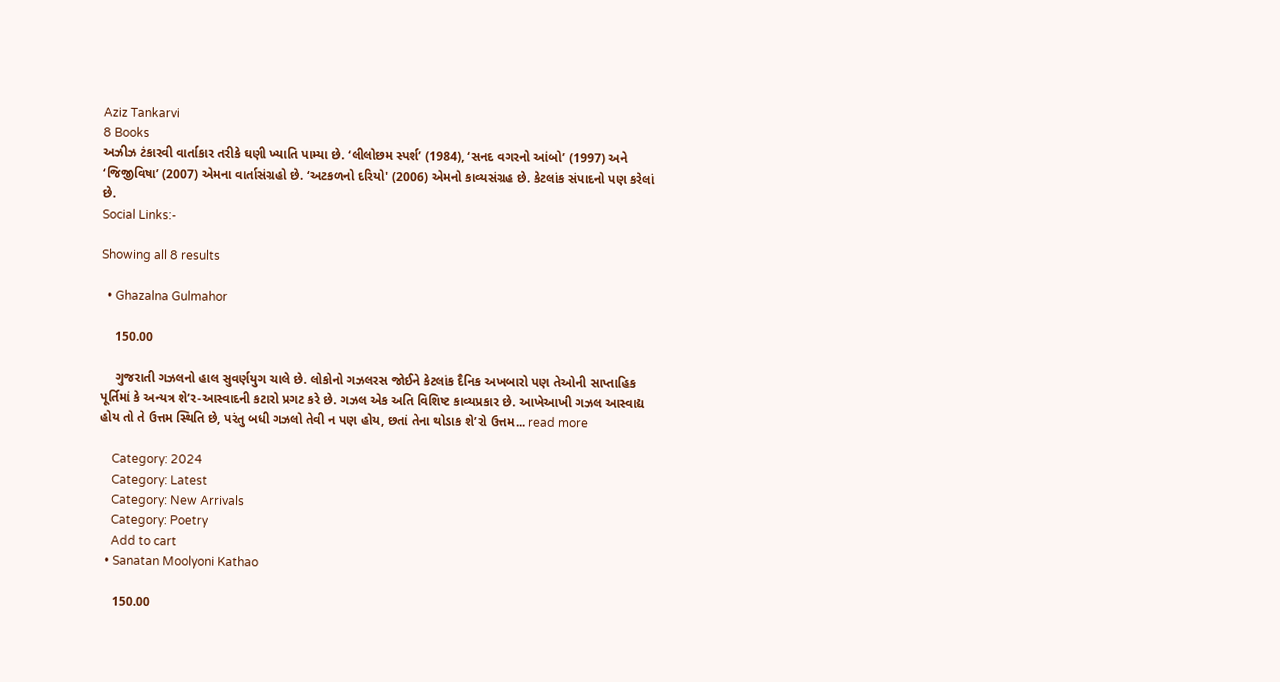Aziz Tankarvi
8 Books
અઝીઝ ટંકારવી વાર્તાકાર તરીકે ઘણી ખ્યાતિ પામ્યા છે. ‘લીલોછમ સ્પર્શ’ (1984), ‘સનદ વગરનો આંબો’ (1997) અને ‘જિજીવિષા’ (2007) એમના વાર્તાસંગ્રહો છે. ‘અટકળનો દરિયો' (2006) એમનો કાવ્યસંગ્રહ છે. કેટલાંક સંપાદનો પણ કરેલાં છે.
Social Links:-

Showing all 8 results

  • Ghazalna Gulmahor

    150.00

    ગુજરાતી ગઝલનો હાલ સુવર્ણયુગ ચાલે છે. લોકોનો ગઝલરસ જોઈને કેટલાંક દૈનિક અખબારો પણ તેઓની સાપ્તાહિક પૂર્તિમાં કે અન્યત્ર શે’ર-આસ્વાદની કટારો પ્રગટ કરે છે. ગઝલ એક અતિ વિશિષ્ટ કાવ્યપ્રકાર છે. આખેઆખી ગઝલ આસ્વાદ્ય હોય તો તે ઉત્તમ સ્થિતિ છે, પરંતુ બધી ગઝલો તેવી ન પણ હોય, છતાં તેના થોડાક શે’રો ઉત્તમ... read more

    Category: 2024
    Category: Latest
    Category: New Arrivals
    Category: Poetry
    Add to cart
  • Sanatan Moolyoni Kathao

    150.00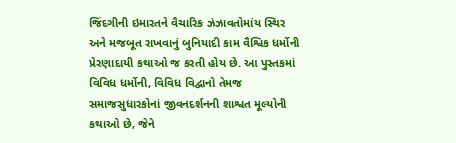જિંદગીની ઇમારતને વૈચારિક ઝંઝાવતોમાંય સ્થિર અને મજબૂત રાખવાનું બુનિયાદી કામ વૈશ્વિક ધર્મોની પ્રેરણાદાયી કથાઓ જ કરતી હોય છે. આ પુસ્તકમાં વિવિધ ધર્મોની, વિવિધ વિદ્વાનો તેમજ સમાજસુધારકોનાં જીવનદર્શનની શાશ્વત મૂલ્યોની કથાઓ છે, જેને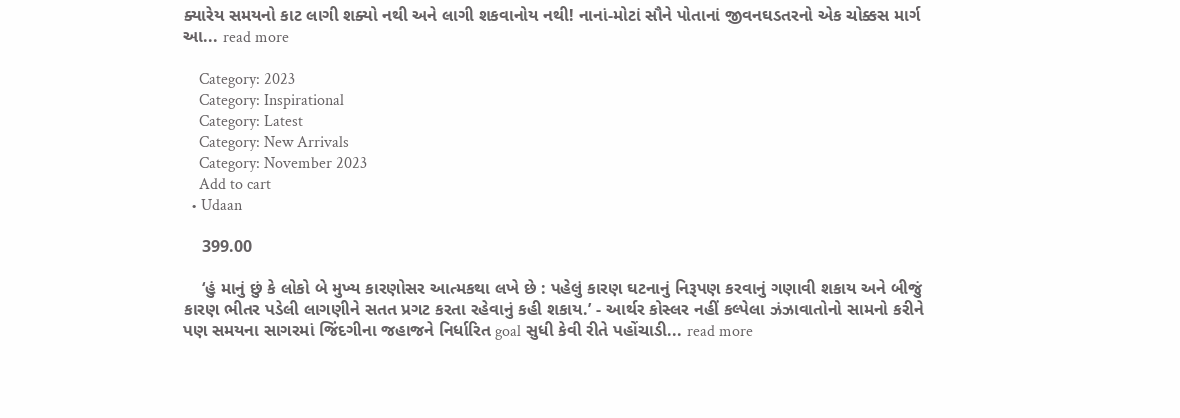ક્યારેય સમયનો કાટ લાગી શક્યો નથી અને લાગી શકવાનોય નથી! નાનાં-મોટાં સૌને પોતાનાં જીવનઘડતરનો એક ચોક્કસ માર્ગ આ... read more

    Category: 2023
    Category: Inspirational
    Category: Latest
    Category: New Arrivals
    Category: November 2023
    Add to cart
  • Udaan

    399.00

    ‘હું માનું છું કે લોકો બે મુખ્ય કારણોસર આત્મકથા લખે છે : પહેલું કારણ ઘટનાનું નિરૂપણ કરવાનું ગણાવી શકાય અને બીજું કારણ ભીતર પડેલી લાગણીને સતત પ્રગટ કરતા રહેવાનું કહી શકાય.’ - આર્થર કોસ્લર નહીં કલ્પેલા ઝંઝાવાતોનો સામનો કરીને પણ સમયના સાગરમાં જિંદગીના જહાજને નિર્ધારિત goal સુધી કેવી રીતે પહોંચાડી... read more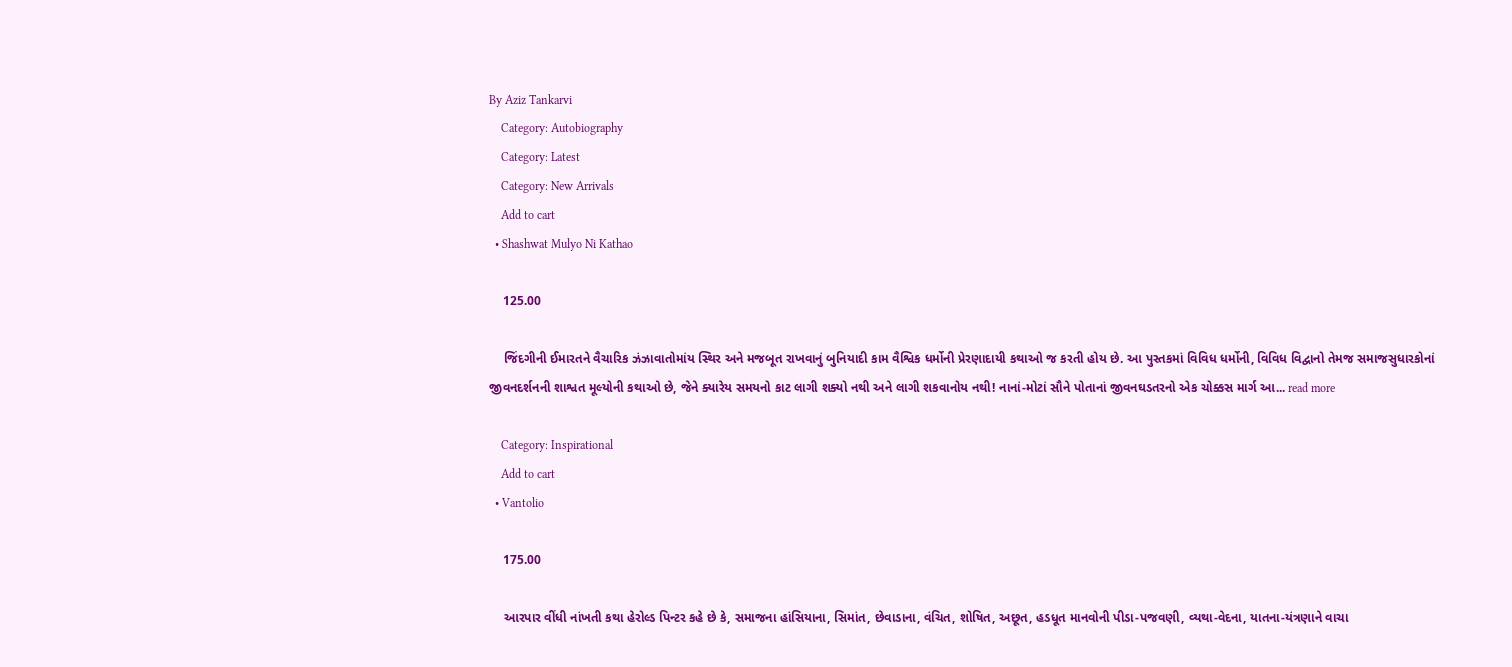By Aziz Tankarvi
    Category: Autobiography
    Category: Latest
    Category: New Arrivals
    Add to cart
  • Shashwat Mulyo Ni Kathao

    125.00

    જિંદગીની ઈમારતને વૈચારિક ઝંઝાવાતોમાંય સ્થિર અને મજબૂત રાખવાનું બુનિયાદી કામ વૈશ્વિક ધર્મોની પ્રેરણાદાયી કથાઓ જ કરતી હોય છે. આ પુસ્તકમાં વિવિધ ધર્મોની, વિવિધ વિદ્વાનો તેમજ સમાજસુધારકોનાં જીવનદર્શનની શાશ્વત મૂલ્યોની કથાઓ છે, જેને ક્યારેય સમયનો કાટ લાગી શક્યો નથી અને લાગી શકવાનોય નથી! નાનાં-મોટાં સૌને પોતાનાં જીવનઘડતરનો એક ચોક્કસ માર્ગ આ... read more

    Category: Inspirational
    Add to cart
  • Vantolio

    175.00

    આરપાર વીંધી નાંખતી કથા હેરોલ્ડ પિન્ટર કહે છે કે, સમાજના હાંસિયાના, સિમાંત, છેવાડાના, વંચિત, શોષિત, અછૂત, હડધૂત માનવોની પીડા-પજવણી, વ્યથા-વેદના, યાતના-યંત્રણાને વાચા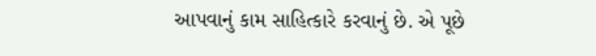આપવાનું કામ સાહિત્કારે કરવાનું છે. એ પૂછે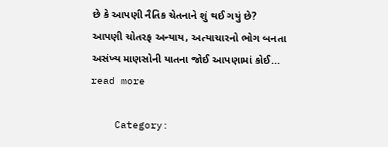છે કે આપણી નૈતિક ચેતનાને શું થઈ ગયું છે? આપણી ચોતરફ અન્યાય, અત્યાચારનો ભોગ બનતા અસંખ્ય માણસોની યાતના જોઈ આપણામાં કોઈ... read more

    Category: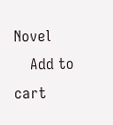Novel
    Add to cart